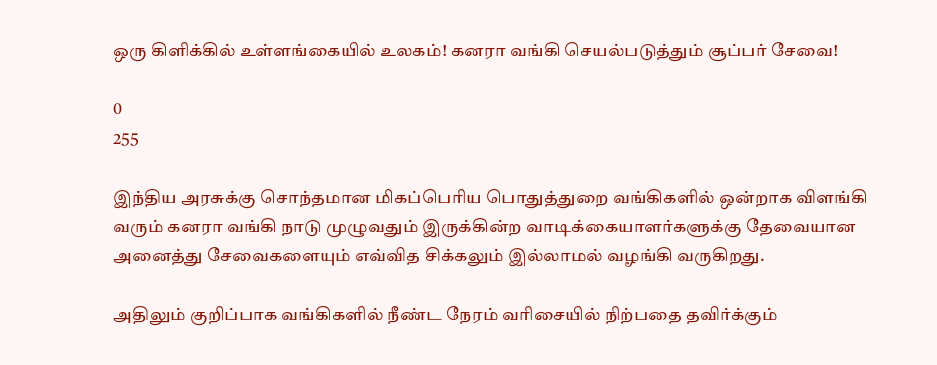ஒரு கிளிக்கில் உள்ளங்கையில் உலகம்! கனரா வங்கி செயல்படுத்தும் சூப்பர் சேவை!

0
255

இந்திய அரசுக்கு சொந்தமான மிகப்பெரிய பொதுத்துறை வங்கிகளில் ஒன்றாக விளங்கி வரும் கனரா வங்கி நாடு முழுவதும் இருக்கின்ற வாடிக்கையாளர்களுக்கு தேவையான அனைத்து சேவைகளையும் எவ்வித சிக்கலும் இல்லாமல் வழங்கி வருகிறது.

அதிலும் குறிப்பாக வங்கிகளில் நீண்ட நேரம் வரிசையில் நிற்பதை தவிர்க்கும்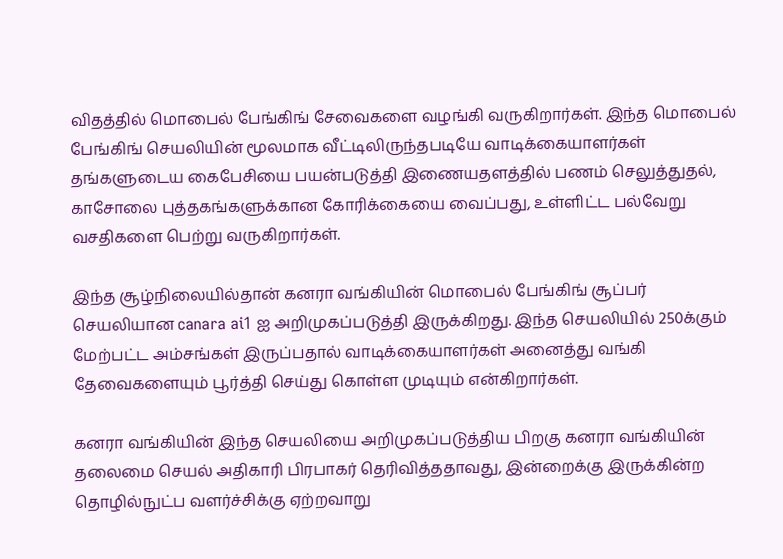விதத்தில் மொபைல் பேங்கிங் சேவைகளை வழங்கி வருகிறார்கள். இந்த மொபைல் பேங்கிங் செயலியின் மூலமாக வீட்டிலிருந்தபடியே வாடிக்கையாளர்கள் தங்களுடைய கைபேசியை பயன்படுத்தி இணையதளத்தில் பணம் செலுத்துதல், காசோலை புத்தகங்களுக்கான கோரிக்கையை வைப்பது, உள்ளிட்ட பல்வேறு வசதிகளை பெற்று வருகிறார்கள்.

இந்த சூழ்நிலையில்தான் கனரா வங்கியின் மொபைல் பேங்கிங் சூப்பர் செயலியான canara ai1 ஐ அறிமுகப்படுத்தி இருக்கிறது. இந்த செயலியில் 250க்கும் மேற்பட்ட அம்சங்கள் இருப்பதால் வாடிக்கையாளர்கள் அனைத்து வங்கி தேவைகளையும் பூர்த்தி செய்து கொள்ள முடியும் என்கிறார்கள்.

கனரா வங்கியின் இந்த செயலியை அறிமுகப்படுத்திய பிறகு கனரா வங்கியின் தலைமை செயல் அதிகாரி பிரபாகர் தெரிவித்ததாவது, இன்றைக்கு இருக்கின்ற தொழில்நுட்ப வளர்ச்சிக்கு ஏற்றவாறு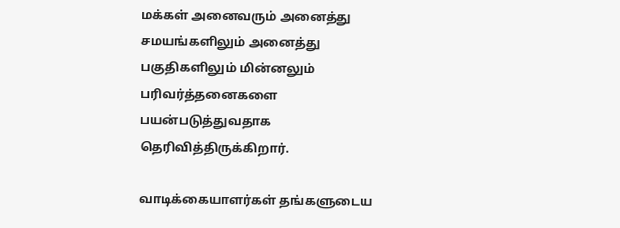மக்கள் அனைவரும் அனைத்து சமயங்களிலும் அனைத்து பகுதிகளிலும் மின்னலும் பரிவர்த்தனைகளை பயன்படுத்துவதாக தெரிவித்திருக்கிறார்.

வாடிக்கையாளர்கள் தங்களுடைய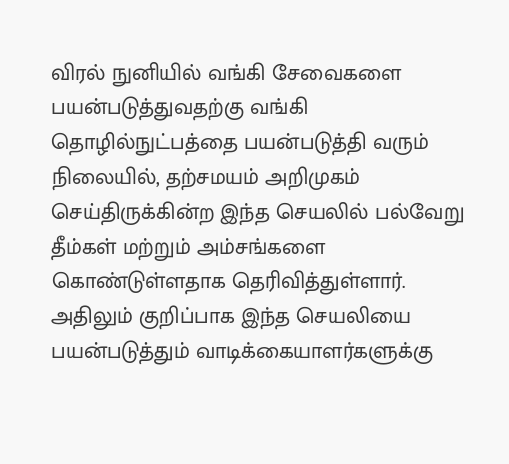விரல் நுனியில் வங்கி சேவைகளை பயன்படுத்துவதற்கு வங்கி தொழில்நுட்பத்தை பயன்படுத்தி வரும் நிலையில், தற்சமயம் அறிமுகம் செய்திருக்கின்ற இந்த செயலில் பல்வேறு தீம்கள் மற்றும் அம்சங்களை கொண்டுள்ளதாக தெரிவித்துள்ளார். அதிலும் குறிப்பாக இந்த செயலியை பயன்படுத்தும் வாடிக்கையாளர்களுக்கு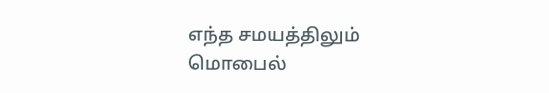எந்த சமயத்திலும் மொபைல்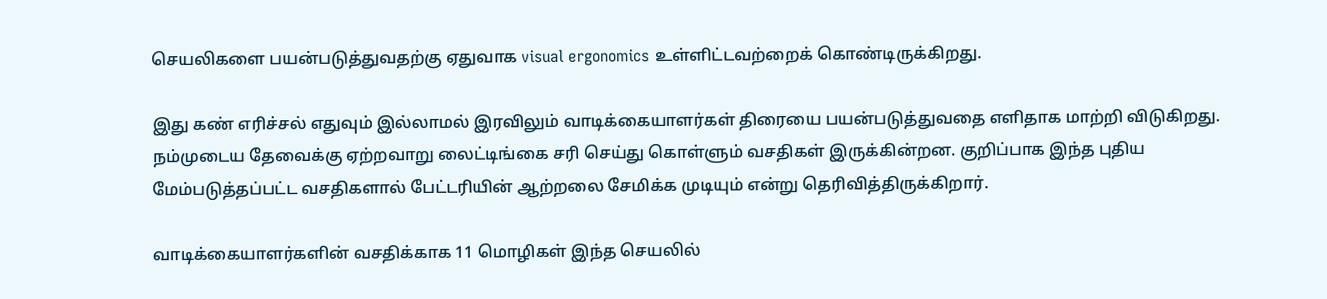செயலிகளை பயன்படுத்துவதற்கு ஏதுவாக visual ergonomics உள்ளிட்டவற்றைக் கொண்டிருக்கிறது.

இது கண் எரிச்சல் எதுவும் இல்லாமல் இரவிலும் வாடிக்கையாளர்கள் திரையை பயன்படுத்துவதை எளிதாக மாற்றி விடுகிறது. நம்முடைய தேவைக்கு ஏற்றவாறு லைட்டிங்கை சரி செய்து கொள்ளும் வசதிகள் இருக்கின்றன. குறிப்பாக இந்த புதிய மேம்படுத்தப்பட்ட வசதிகளால் பேட்டரியின் ஆற்றலை சேமிக்க முடியும் என்று தெரிவித்திருக்கிறார்.

வாடிக்கையாளர்களின் வசதிக்காக 11 மொழிகள் இந்த செயலில்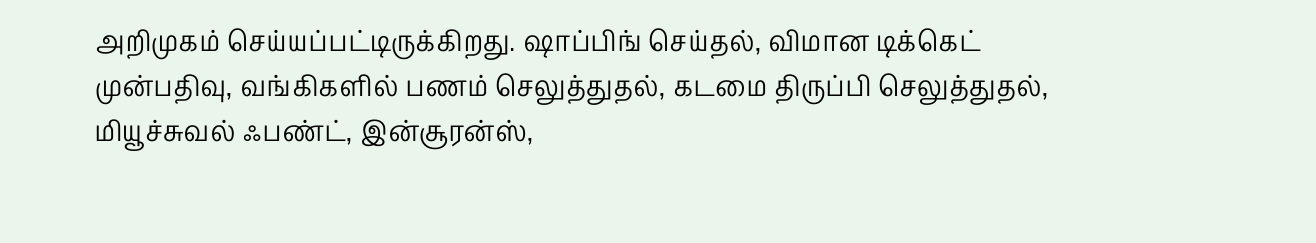அறிமுகம் செய்யப்பட்டிருக்கிறது. ஷாப்பிங் செய்தல், விமான டிக்கெட் முன்பதிவு, வங்கிகளில் பணம் செலுத்துதல், கடமை திருப்பி செலுத்துதல், மியூச்சுவல் ஃபண்ட், இன்சூரன்ஸ்,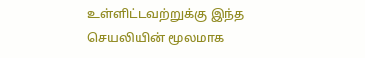உள்ளிட்டவற்றுக்கு இந்த செயலியின் மூலமாக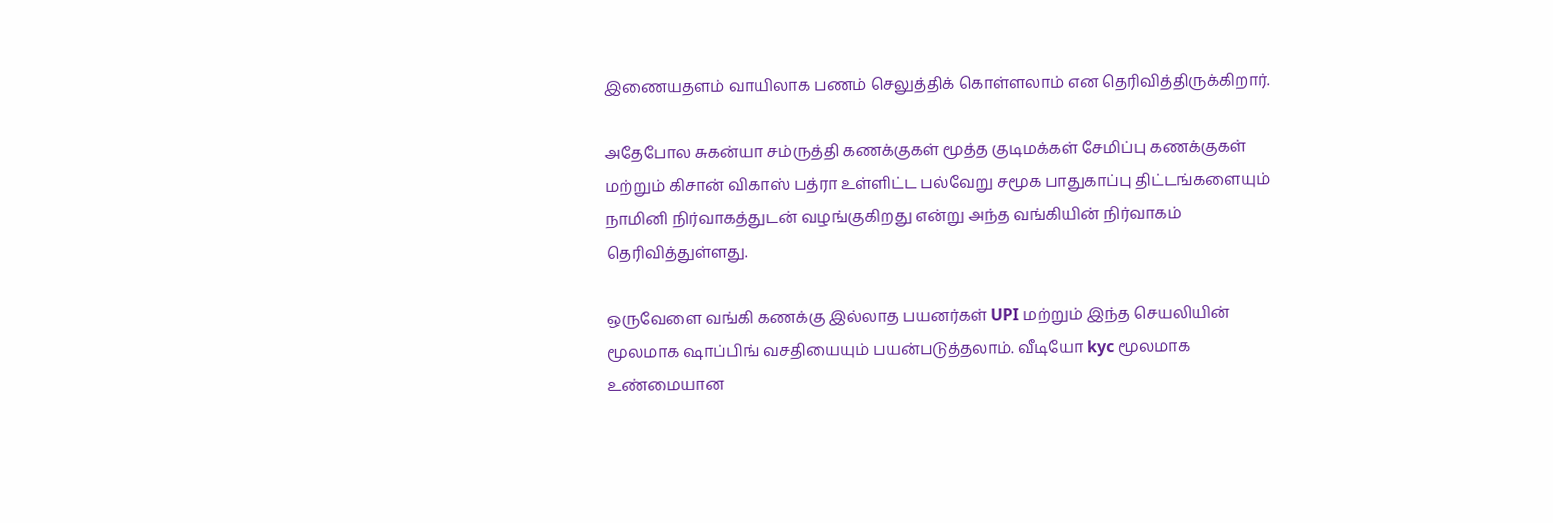இணையதளம் வாயிலாக பணம் செலுத்திக் கொள்ளலாம் என தெரிவித்திருக்கிறார்.

அதேபோல சுகன்யா சம்ருத்தி கணக்குகள் மூத்த குடிமக்கள் சேமிப்பு கணக்குகள் மற்றும் கிசான் விகாஸ் பத்ரா உள்ளிட்ட பல்வேறு சமூக பாதுகாப்பு திட்டங்களையும் நாமினி நிர்வாகத்துடன் வழங்குகிறது என்று அந்த வங்கியின் நிர்வாகம் தெரிவித்துள்ளது.

ஒருவேளை வங்கி கணக்கு இல்லாத பயனர்கள் UPI மற்றும் இந்த செயலியின் மூலமாக ஷாப்பிங் வசதியையும் பயன்படுத்தலாம். வீடியோ kyc மூலமாக உண்மையான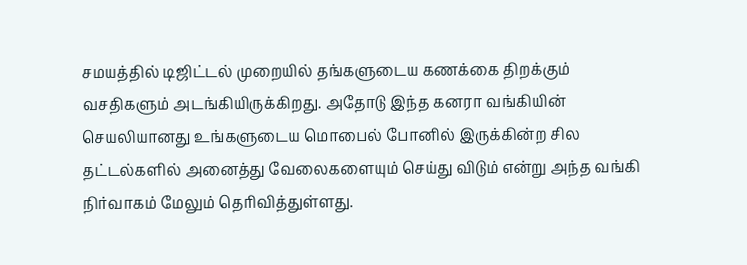சமயத்தில் டிஜிட்டல் முறையில் தங்களுடைய கணக்கை திறக்கும் வசதிகளும் அடங்கியிருக்கிறது. அதோடு இந்த கனரா வங்கியின் செயலியானது உங்களுடைய மொபைல் போனில் இருக்கின்ற சில தட்டல்களில் அனைத்து வேலைகளையும் செய்து விடும் என்று அந்த வங்கி நிர்வாகம் மேலும் தெரிவித்துள்ளது.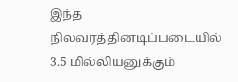இந்த நிலவரத்தினடிப்படையில் 3.5 மில்லியனுக்கும்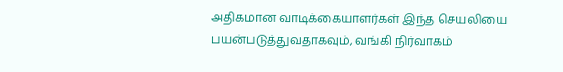அதிகமான வாடிக்கையாளர்கள் இந்த செயலியை பயன்படுத்துவதாகவும், வங்கி நிர்வாகம்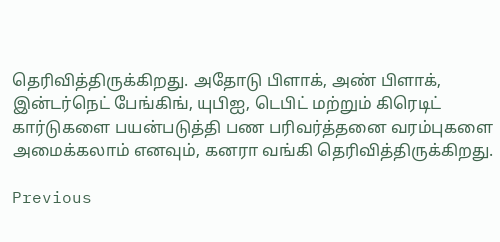தெரிவித்திருக்கிறது. அதோடு பிளாக், அண் பிளாக், இன்டர்நெட் பேங்கிங், யுபிஐ, டெபிட் மற்றும் கிரெடிட் கார்டுகளை பயன்படுத்தி பண பரிவர்த்தனை வரம்புகளை அமைக்கலாம் எனவும், கனரா வங்கி தெரிவித்திருக்கிறது.

Previous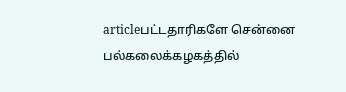articleபட்டதாரிகளே சென்னை பல்கலைக்கழகத்தில்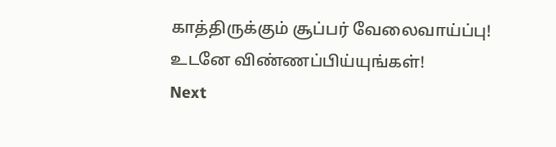காத்திருக்கும் சூப்பர் வேலைவாய்ப்பு! உடனே விண்ணப்பிய்யுங்கள்!
Next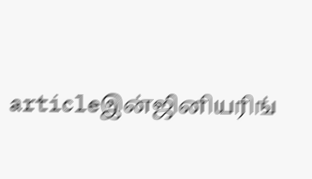articleஇன்ஜினியரிங்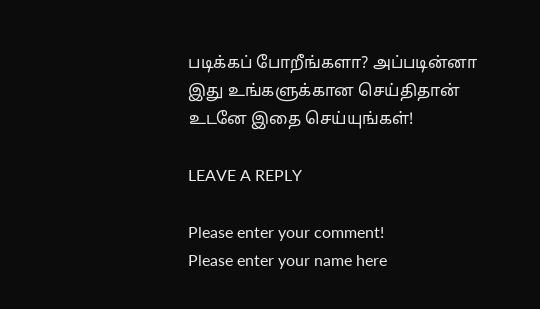படிக்கப் போறீங்களா? அப்படின்னா இது உங்களுக்கான செய்திதான் உடனே இதை செய்யுங்கள்!

LEAVE A REPLY

Please enter your comment!
Please enter your name here